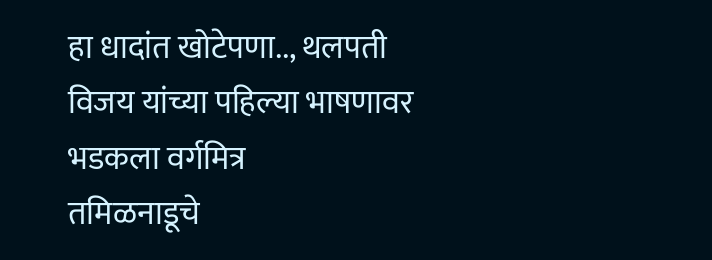हा धादांत खोटेपणा.., थलपती विजय यांच्या पहिल्या भाषणावर भडकला वर्गमित्र
तमिळनाडूचे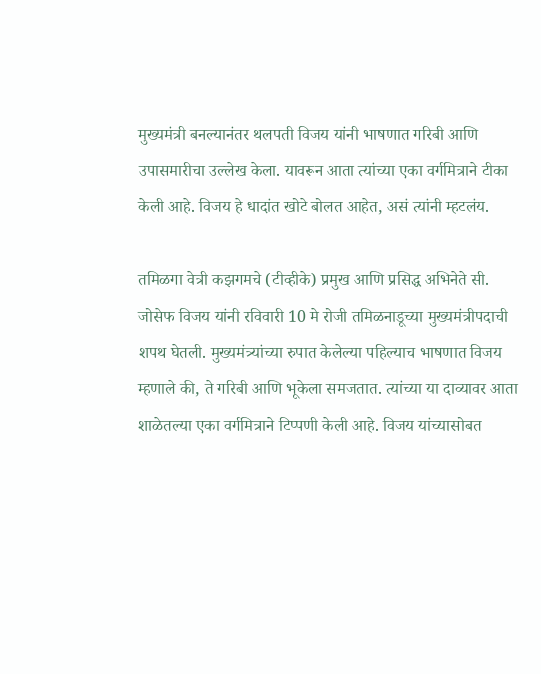मुख्यमंत्री बनल्यानंतर थलपती विजय यांनी भाषणात गरिबी आणि उपासमारीचा उल्लेख केला. यावरून आता त्यांच्या एका वर्गमित्राने टीका केली आहे. विजय हे धादांत खोटे बोलत आहेत, असं त्यांनी म्हटलंय.

तमिळगा वेत्री कझगमचे (टीव्हीके) प्रमुख आणि प्रसिद्ध अभिनेते सी. जोसेफ विजय यांनी रविवारी 10 मे रोजी तमिळनाडूच्या मुख्यमंत्रीपदाची शपथ घेतली. मुख्यमंत्र्यांच्या रुपात केलेल्या पहिल्याच भाषणात विजय म्हणाले की, ते गरिबी आणि भूकेला समजतात. त्यांच्या या दाव्यावर आता शाळेतल्या एका वर्गमित्राने टिप्पणी केली आहे. विजय यांच्यासोबत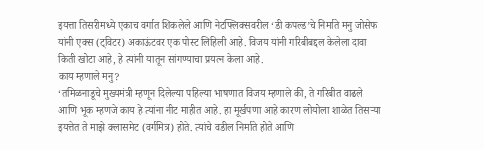इयत्ता तिसरीमध्ये एकाच वर्गात शिकलेले आणि नेटफ्लिक्सवरील ‘डी कपल्ड’चे निर्माते मनु जोसेफ यांनी एक्स (ट्विटर) अकाऊंटवर एक पोस्ट लिहिली आहे. विजय यांनी गरिबीबद्दल केलेला दावा किती खोटा आहे, हे त्यांनी यातून सांगण्याचा प्रयत्न केला आहे.
काय म्हणाले मनु?
‘तमिळनाडूचे मुख्यमंत्री म्हणून दिलेल्या पहिल्या भाषणात विजय म्हणाले की, ते गरिबीत वाढले आणि भूक म्हणजे काय हे त्यांना नीट माहीत आहे. हा मूर्खपणा आहे कारण लोयोला शाळेत तिसऱ्या इयत्तेत ते माझे क्लासमेट (वर्गमित्र) होते. त्यांचे वडील निर्माते होते आणि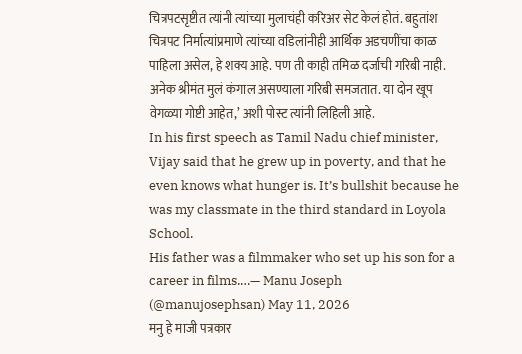चित्रपटसृष्टीत त्यांनी त्यांच्या मुलाचंही करिअर सेट केलं होतं. बहुतांश चित्रपट निर्मात्यांप्रमाणे त्यांच्या वडिलांनीही आर्थिक अडचणींचा काळ पाहिला असेल, हे शक्य आहे. पण ती काही तमिळ दर्जाची गरिबी नाही. अनेक श्रीमंत मुलं कंगाल असण्याला गरिबी समजतात. या दोन खूप वेगळ्या गोष्टी आहेत,’ अशी पोस्ट त्यांनी लिहिली आहे.
In his first speech as Tamil Nadu chief minister, Vijay said that he grew up in poverty, and that he even knows what hunger is. It’s bullshit because he was my classmate in the third standard in Loyola School.
His father was a filmmaker who set up his son for a career in films.…— Manu Joseph (@manujosephsan) May 11, 2026
मनु हे माजी पत्रकार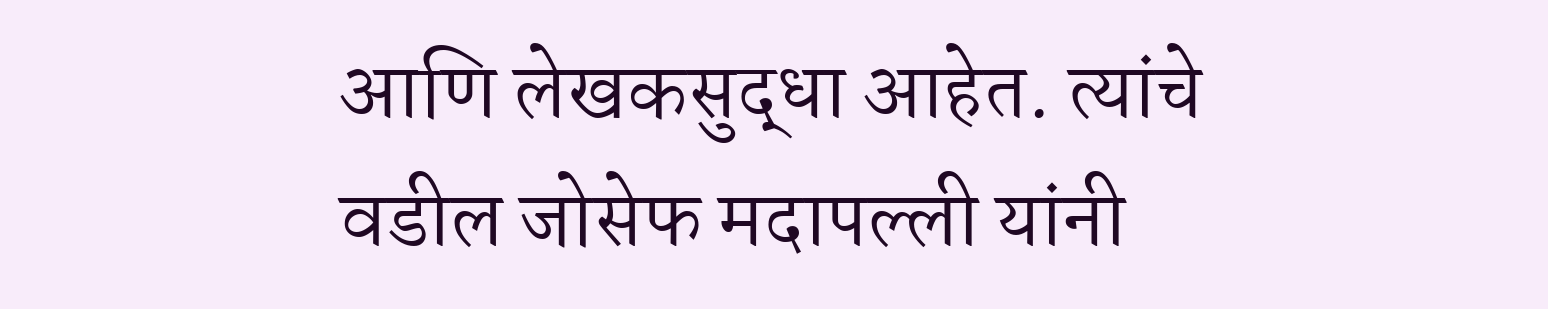आणि लेखकसुद्धा आहेत. त्यांचे वडील जोसेफ मदापल्ली यांनी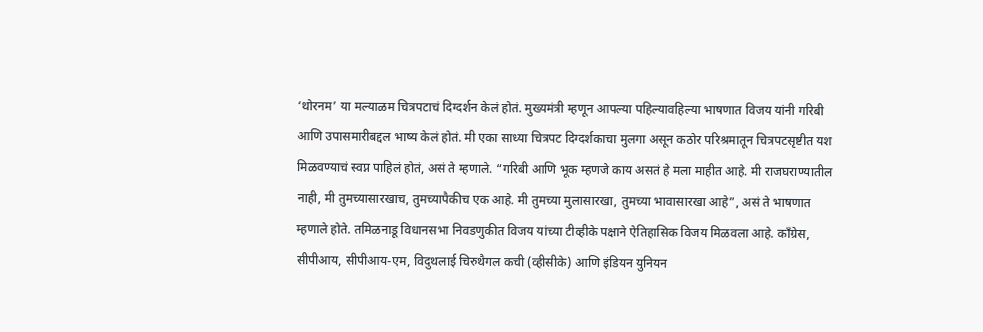‘थोरनम’ या मल्याळम चित्रपटाचं दिग्दर्शन केलं होतं. मुख्यमंत्री म्हणून आपल्या पहिल्यावहिल्या भाषणात विजय यांनी गरिबी आणि उपासमारीबद्दल भाष्य केलं होतं. मी एका साध्या चित्रपट दिग्दर्शकाचा मुलगा असून कठोर परिश्रमातून चित्रपटसृष्टीत यश मिळवण्याचं स्वप्न पाहिलं होतं, असं ते म्हणाले. “गरिबी आणि भूक म्हणजे काय असतं हे मला माहीत आहे. मी राजघराण्यातील नाही, मी तुमच्यासारखाच, तुमच्यापैकीच एक आहे. मी तुमच्या मुलासारखा, तुमच्या भावासारखा आहे”, असं ते भाषणात म्हणाले होते. तमिळनाडू विधानसभा निवडणुकीत विजय यांच्या टीव्हीके पक्षाने ऐतिहासिक विजय मिळवला आहे. काँग्रेस, सीपीआय, सीपीआय-एम, विदुथलाई चिरुथैगल कची (व्हीसीके) आणि इंडियन युनियन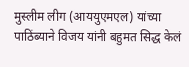मुस्लीम लीग (आययुएमएल) यांच्या पाठिंब्याने विजय यांनी बहुमत सिद्ध केलं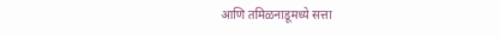आणि तमिळनाडूमध्ये सत्ता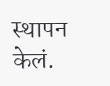स्थापन केलं.